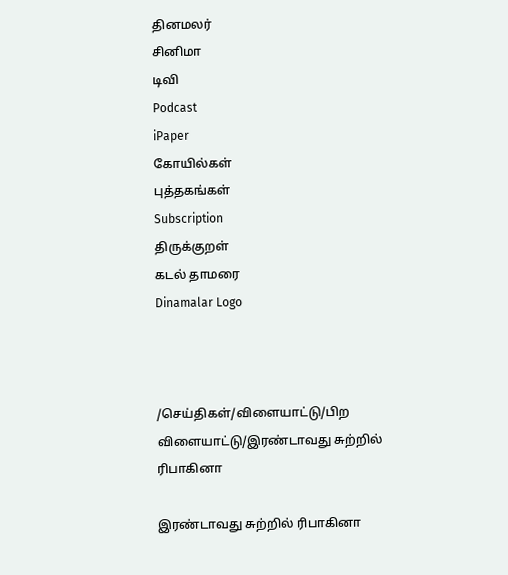தினமலர்
சினிமா
டிவி
Podcast
iPaper
கோயில்கள்
புத்தகங்கள்
Subscription
திருக்குறள்
கடல் தாமரை
Dinamalar Logo



/செய்திகள்/விளையாட்டு/பிற விளையாட்டு/இரண்டாவது சுற்றில் ரிபாகினா

இரண்டாவது சுற்றில் ரிபாகினா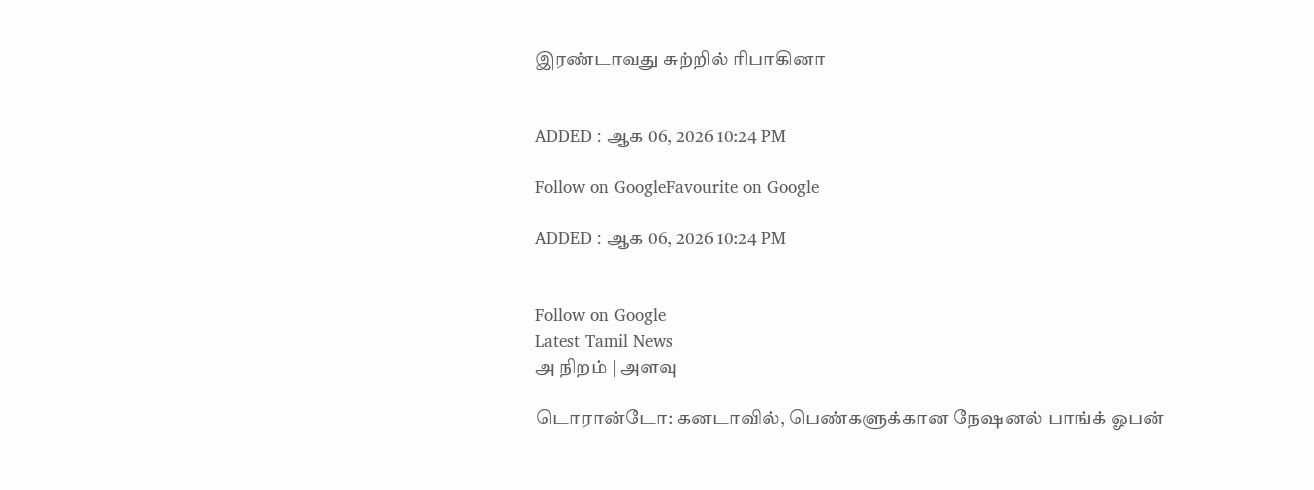இரண்டாவது சுற்றில் ரிபாகினா


ADDED : ஆக 06, 2026 10:24 PM

Follow on GoogleFavourite on Google

ADDED : ஆக 06, 2026 10:24 PM


Follow on Google
Latest Tamil News
அ நிறம் | அளவு

டொரான்டோ: கனடாவில், பெண்களுக்கான நேஷனல் பாங்க் ஓபன்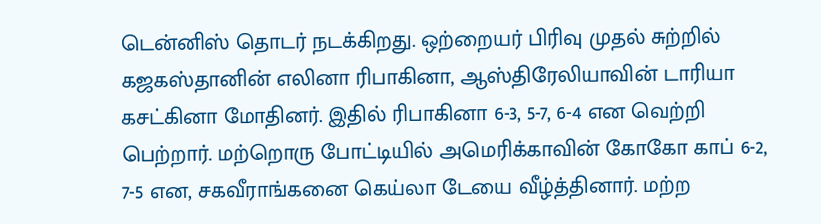டென்னிஸ் தொடர் நடக்கிறது. ஒற்றையர் பிரிவு முதல் சுற்றில் கஜகஸ்தானின் எலினா ரிபாகினா, ஆஸ்திரேலியாவின் டாரியா கசட்கினா மோதினர். இதில் ரிபாகினா 6-3, 5-7, 6-4 என வெற்றி பெற்றார். மற்றொரு போட்டியில் அமெரிக்காவின் கோகோ காப் 6-2, 7-5 என, சகவீராங்கனை கெய்லா டேயை வீழ்த்தினார். மற்ற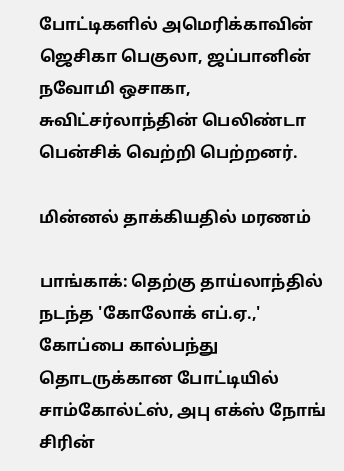போட்டிகளில் அமெரிக்காவின் ஜெசிகா பெகுலா, ஜப்பானின் நவோமி ஒசாகா, சுவிட்சர்லாந்தின் பெலிண்டா பென்சிக் வெற்றி பெற்றனர்.

மின்னல் தாக்கியதில் மரணம்

பாங்காக்: தெற்கு தாய்லாந்தில் நடந்த 'கோலோக் எப்.ஏ.,' கோப்பை கால்பந்து தொடருக்கான போட்டியில் சாம்கோல்ட்ஸ், அபு எக்ஸ் நோங் சிரின்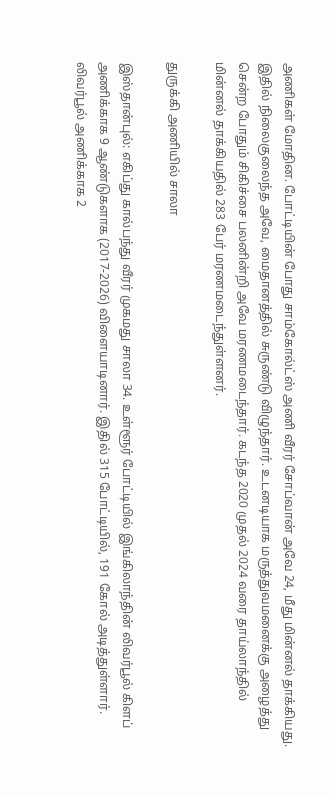அணிகள் மோதின. போட்டியின் போது சாம்கோல்ட்ஸ் அணி வீரர் சோப்வான் அவே 24, மீது மின்னல் தாக்கியது. இதில் நிலைகுலைந்த அவே, மைதானத்தில் சுருண்டு விழுந்தார். உடனடியாக மருத்துவமனைக்கு அழைத்து சென்ற போதும் சிகிச்சை பலனின்றி அவே மரணமடைந்தார். கடந்த 2020 முதல் 2024 வரை தாய்லாந்தில் மின்னல் தாக்கியதில் 283 பேர் மரணமடைந்துள்ளனர்.

துருக்கி அணியில் சாலா

இஸ்தான்புல்: எகிப்து கால்பந்து வீரர் முகமது சாலா 34. உள்ளூர் போட்டியில் இங்கிலாந்தின் லிவர்பூல் கிளப் அணிக்காக 9 ஆண்டுகளாக (2017-2026) விளையாடினார். இதில் 315 போட்டியில், 191 கோல் அடித்துள்ளார். லிவர்பூல் அணிக்காக 2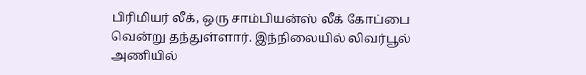பிரிமியர் லீக், ஒரு சாம்பியன்ஸ் லீக் கோப்பை வென்று தந்துள்ளார். இந்நிலையில் லிவர்பூல் அணியில்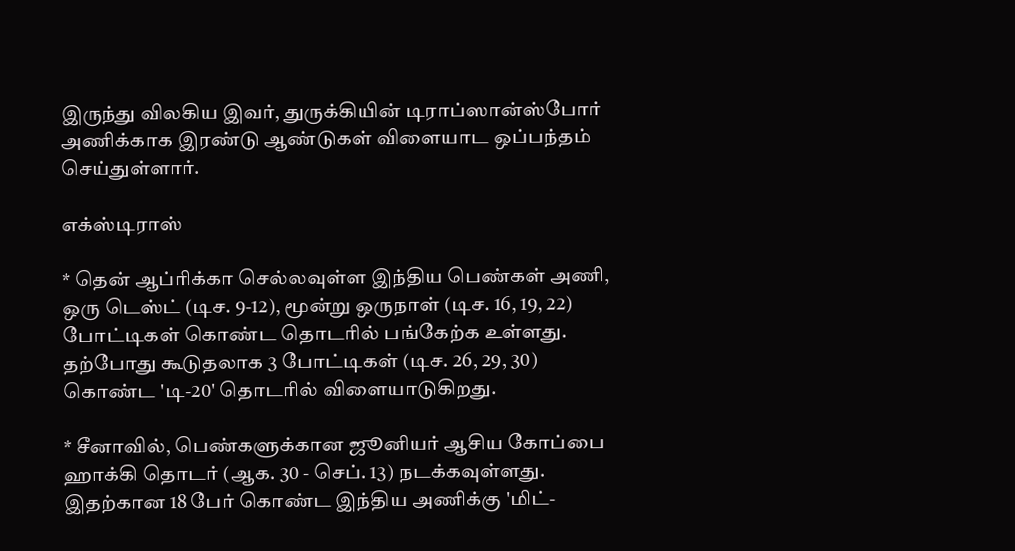இருந்து விலகிய இவர், துருக்கியின் டிராப்ஸான்ஸ்போர் அணிக்காக இரண்டு ஆண்டுகள் விளையாட ஒப்பந்தம் செய்துள்ளார்.

எக்ஸ்டிராஸ்

* தென் ஆப்ரிக்கா செல்லவுள்ள இந்திய பெண்கள் அணி, ஒரு டெஸ்ட் (டிச. 9-12), மூன்று ஒருநாள் (டிச. 16, 19, 22) போட்டிகள் கொண்ட தொடரில் பங்கேற்க உள்ளது. தற்போது கூடுதலாக 3 போட்டிகள் (டிச. 26, 29, 30) கொண்ட 'டி-20' தொடரில் விளையாடுகிறது.

* சீனாவில், பெண்களுக்கான ஜூனியர் ஆசிய கோப்பை ஹாக்கி தொடர் (ஆக. 30 - செப். 13) நடக்கவுள்ளது. இதற்கான 18 பேர் கொண்ட இந்திய அணிக்கு 'மிட்-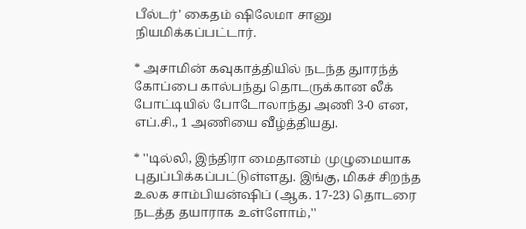பீல்டர்' கைதம் ஷிலேமா சானு நியமிக்கப்பட்டார்.

* அசாமின் கவுகாத்தியில் நடந்த துாரந்த் கோப்பை கால்பந்து தொடருக்கான லீக் போட்டியில் போடோலாந்து அணி 3-0 என, எப்.சி., 1 அணியை வீழ்த்தியது.

* ''டில்லி, இந்திரா மைதானம் முழுமையாக புதுப்பிக்கப்பட்டுள்ளது. இங்கு, மிகச் சிறந்த உலக சாம்பியன்ஷிப் (ஆக. 17-23) தொடரை நடத்த தயாராக உள்ளோம்,''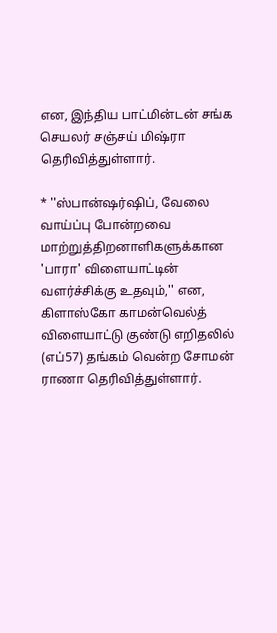என, இந்திய பாட்மின்டன் சங்க செயலர் சஞ்சய் மிஷ்ரா தெரிவித்துள்ளார்.

* ''ஸ்பான்ஷர்ஷிப், வேலை வாய்ப்பு போன்றவை மாற்றுத்திறனாளிகளுக்கான 'பாரா' விளையாட்டின் வளர்ச்சிக்கு உதவும்,'' என, கிளாஸ்கோ காமன்வெல்த் விளையாட்டு குண்டு எறிதலில் (எப்57) தங்கம் வென்ற சோமன் ராணா தெரிவித்துள்ளார்.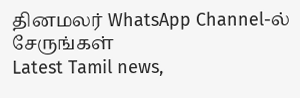தினமலர் WhatsApp Channel-ல் சேருங்கள்
Latest Tamil news,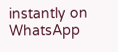instantly on WhatsApp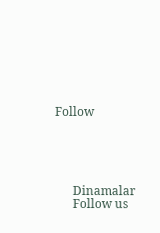Follow





      Dinamalar
      Follow us